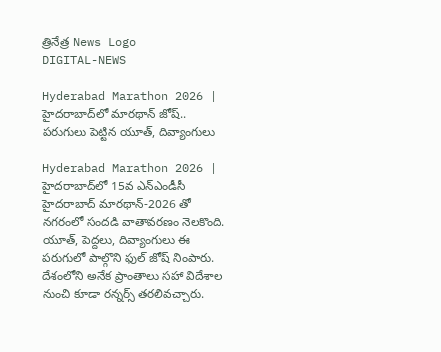త్రినేత్ర News Logo
DIGITAL-NEWS

Hyderabad Marathon 2026 | హైద‌రాబాద్‌లో మార‌థాన్ జోష్‌.. ప‌రుగులు పెట్టిన యూత్, దివ్యాంగులు

Hyderabad Marathon 2026 | హైదరాబాద్‌లో 15వ ఎన్‌ఎండీసీ హైదరాబాద్‌ మారథాన్‌-2026 తో న‌గ‌రంలో సంద‌డి వాతావ‌ర‌ణం నెల‌కొంది. యూత్‌, పెద్ద‌లు, దివ్యాంగులు ఈ ప‌రుగులో పాల్గొని ఫుల్ జోష్ నింపారు. దేశంలోని అనేక ప్రాంతాలు సహా విదేశాల నుంచి కూడా రన్నర్స్ త‌ర‌లివ‌చ్చారు.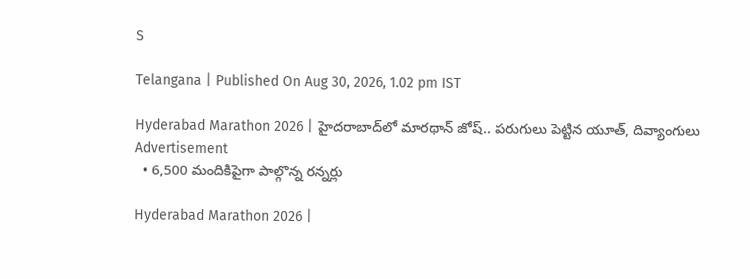S

Telangana | Published On Aug 30, 2026, 1.02 pm IST

Hyderabad Marathon 2026 | హైద‌రాబాద్‌లో మార‌థాన్ జోష్‌.. ప‌రుగులు పెట్టిన యూత్, దివ్యాంగులు
Advertisement
  • 6,500 మందికిపైగా పాల్గొన్న‌ ర‌న్న‌ర్లు

Hyderabad Marathon 2026 |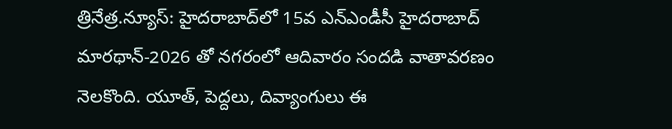త్రినేత్ర‌.న్యూస్‌: హైదరాబాద్‌లో 15వ ఎన్‌ఎండీసీ హైదరాబాద్‌ మారథాన్‌-2026 తో న‌గ‌రంలో ఆదివారం సంద‌డి వాతావ‌ర‌ణం నెల‌కొంది. యూత్‌, పెద్ద‌లు, దివ్యాంగులు ఈ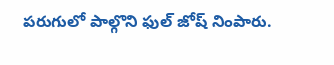ప‌రుగులో పాల్గొని ఫుల్ జోష్ నింపారు.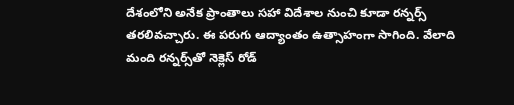దేశంలోని అనేక ప్రాంతాలు సహా విదేశాల నుంచి కూడా రన్నర్స్ త‌ర‌లివ‌చ్చారు. ఈ ప‌రుగు ఆద్యాంతం ఉత్సాహంగా సాగింది. వేలాది మంది రన్నర్స్‌తో నెక్లెస్‌ రోడ్‌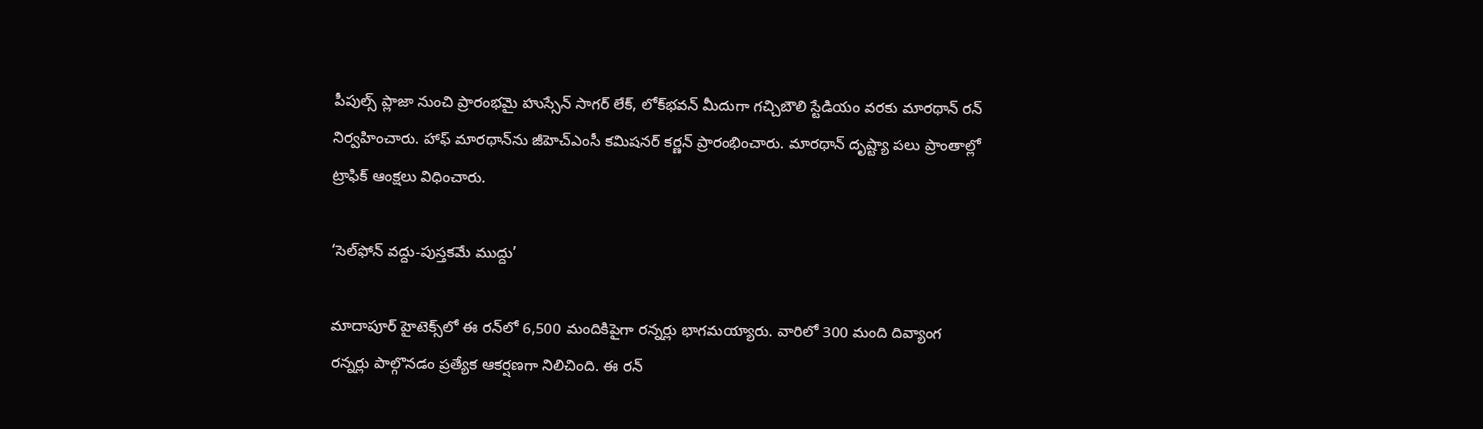పీపుల్స్‌ ప్లాజా నుంచి ప్రారంభమై హుస్సేన్‌ సాగర్‌ లేక్‌, లోక్‌భవన్‌ మీదుగా గచ్చిబౌలి స్టేడియం వరకు మారథాన్‌ రన్‌ నిర్వహించారు. హాఫ్‌ మారథాన్‌ను జీహెచ్‌ఎంసీ కమిషనర్‌ కర్ణన్‌ ప్రారంభించారు. మారథాన్‌ దృష్ట్యా పలు ప్రాంతాల్లో ట్రాఫిక్‌ ఆంక్షలు విధించారు.

‘సెల్‌ఫోన్‌ వద్దు-పుస్తకమే ముద్దు’

మాదాపూర్‌ హైటెక్స్‌లో ఈ రన్‌లో 6,500 మందికిపైగా రన్నర్లు భాగ‌మయ్యారు. వారిలో 300 మంది దివ్యాంగ రన్నర్లు పాల్గొనడం ప్రత్యేక ఆకర్షణగా నిలిచింది. ఈ ర‌న్‌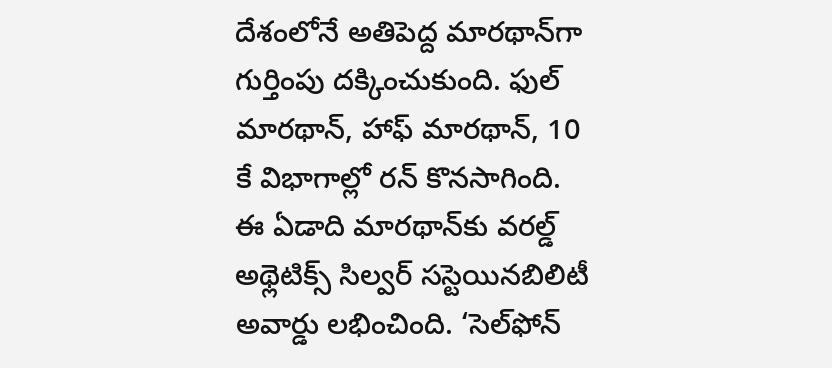దేశంలోనే అతిపెద్ద మార‌థాన్‌గా గుర్తింపు ద‌క్కించుకుంది. ఫుల్‌ మారథాన్‌, హాఫ్‌ మారథాన్‌, 10 కే విభాగాల్లో రన్‌ కొనసాగింది. ఈ ఏడాది మారథాన్‌కు వరల్డ్‌ అథ్లెటిక్స్‌ సిల్వర్ స‌స్టెయిన‌బిలిటీ అవార్డు లభించింది. ‘సెల్‌ఫోన్‌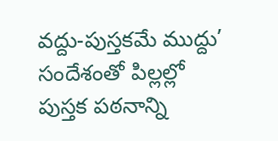వద్దు-పుస్తకమే ముద్దు’ సందేశంతో పిల్లల్లో పుస్తక పఠనాన్ని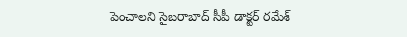పెంచాలని సైబరాబాద్‌ సీపీ డాక్టర్‌ రమేశ్‌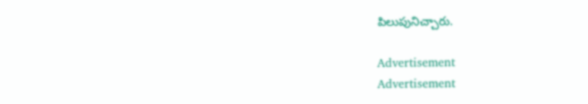పిలుపునిచ్చారు.

Advertisement
Advertisement